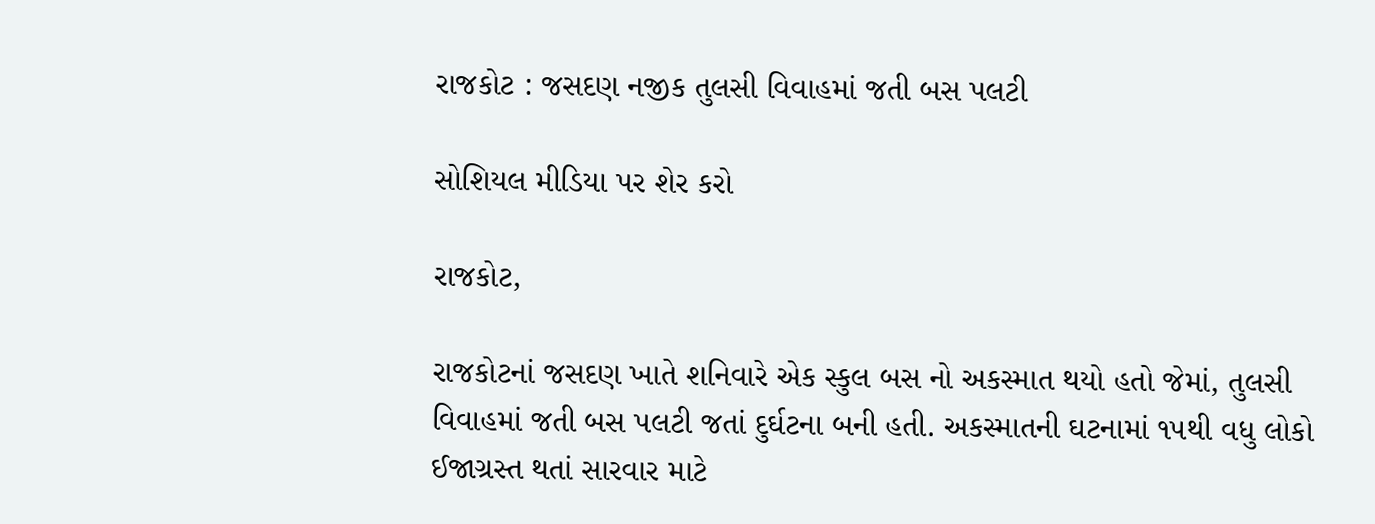રાજકોટ : જસદણ નજીક તુલસી વિવાહમાં જતી બસ પલટી

સોશિયલ મીડિયા પર શેર કરો

રાજકોટ,

રાજકોટનાં જસદણ ખાતે શનિવારે એક સ્કુલ બસ નો અકસ્માત થયો હતો જેમાં, તુલસી વિવાહમાં જતી બસ પલટી જતાં દુર્ઘટના બની હતી. અકસ્માતની ઘટનામાં ૧૫થી વધુ લોકો ઈજાગ્રસ્ત થતાં સારવાર માટે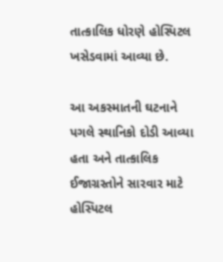તાત્કાલિક ધોરણે હોસ્પિટલ ખસેડવામાં આવ્યા છે.

આ અકસ્માતની ઘટનાને પગલે સ્થાનિકો દોડી આવ્યા હતા અને તાત્કાલિક ઈજાગ્રસ્તોને સારવાર માટે હોસ્પિટલ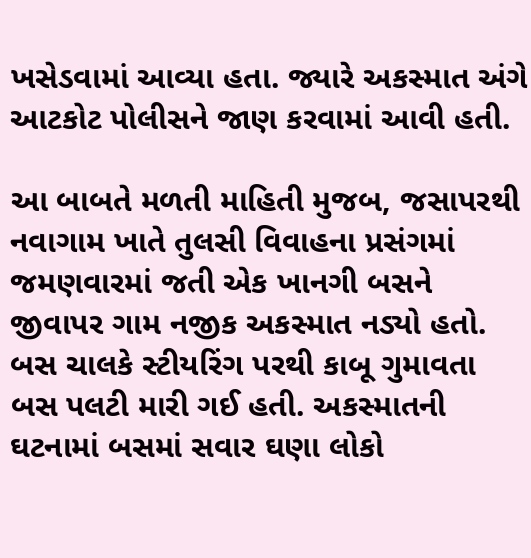ખસેડવામાં આવ્યા હતા. જ્યારે અકસ્માત અંગે આટકોટ પોલીસને જાણ કરવામાં આવી હતી.

આ બાબતે મળતી માહિતી મુજબ, જસાપરથી નવાગામ ખાતે તુલસી વિવાહના પ્રસંગમાં જમણવારમાં જતી એક ખાનગી બસને જીવાપર ગામ નજીક અકસ્માત નડ્યો હતો. બસ ચાલકે સ્ટીયરિંગ પરથી કાબૂ ગુમાવતા બસ પલટી મારી ગઈ હતી. અકસ્માતની ઘટનામાં બસમાં સવાર ઘણા લોકો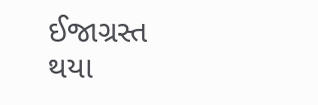ઈજાગ્રસ્ત થયા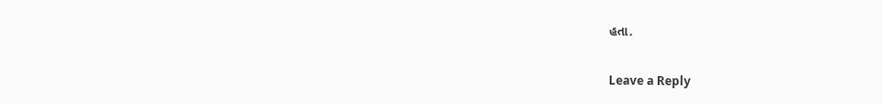હતા.

Leave a Reply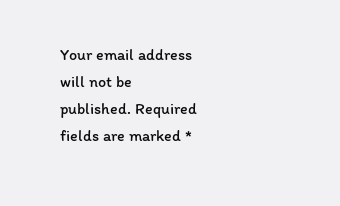Your email address will not be published. Required fields are marked *